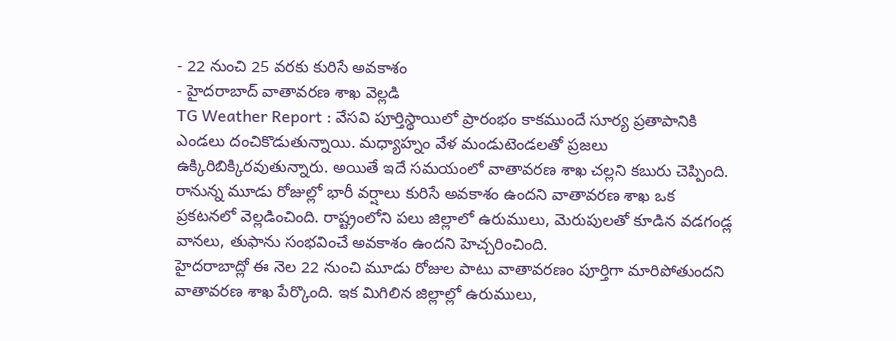- 22 నుంచి 25 వరకు కురిసే అవకాశం
- హైదరాబాద్ వాతావరణ శాఖ వెల్లడి
TG Weather Report : వేసవి పూర్తిస్థాయిలో ప్రారంభం కాకముందే సూర్య ప్రతాపానికి ఎండలు దంచికొడుతున్నాయి. మధ్యాహ్నం వేళ మండుటెండలతో ప్రజలు ఉక్కిరిబిక్కిరవుతున్నారు. అయితే ఇదే సమయంలో వాతావరణ శాఖ చల్లని కబురు చెప్పింది. రానున్న మూడు రోజుల్లో భారీ వర్షాలు కురిసే అవకాశం ఉందని వాతావరణ శాఖ ఒక ప్రకటనలో వెల్లడించింది. రాష్ట్రంలోని పలు జిల్లాలో ఉరుములు, మెరుపులతో కూడిన వడగండ్ల వానలు, తుఫాను సంభవించే అవకాశం ఉందని హెచ్చరించింది.
హైదరాబాద్లో ఈ నెల 22 నుంచి మూడు రోజుల పాటు వాతావరణం పూర్తిగా మారిపోతుందని వాతావరణ శాఖ పేర్కొంది. ఇక మిగిలిన జిల్లాల్లో ఉరుములు,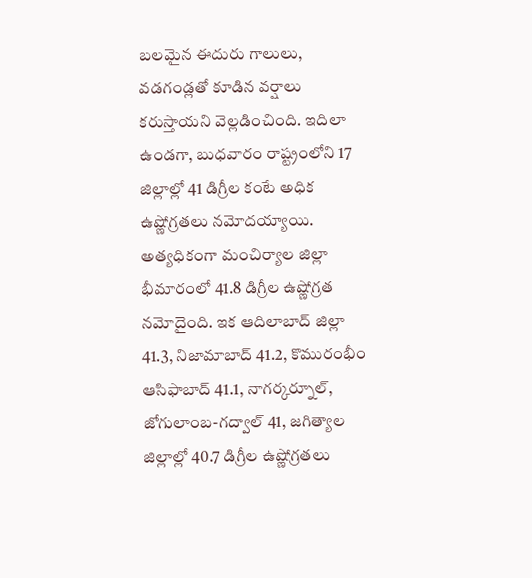బలమైన ఈదురు గాలులు, వడగండ్లతో కూడిన వర్షాలు కరుస్తాయని వెల్లడించింది. ఇదిలా ఉండగా, బుధవారం రాష్ట్రంలోని 17 జిల్లాల్లో 41 డిగ్రీల కంటే అధిక ఉష్ణోగ్రతలు నమోదయ్యాయి. అత్యధికంగా మంచిర్యాల జిల్లా భీమారంలో 41.8 డిగ్రీల ఉష్ణోగ్రత నమోదైంది. ఇక ఆదిలాబాద్ జిల్లా 41.3, నిజామాబాద్ 41.2, కొమురంభీం ఆసిఫాబాద్ 41.1, నాగర్కర్నూల్, జోగులాంబ-గద్వాల్ 41, జగిత్యాల జిల్లాల్లో 40.7 డిగ్రీల ఉష్ణోగ్రతలు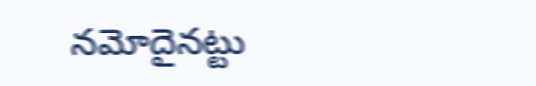నమోదైనట్టు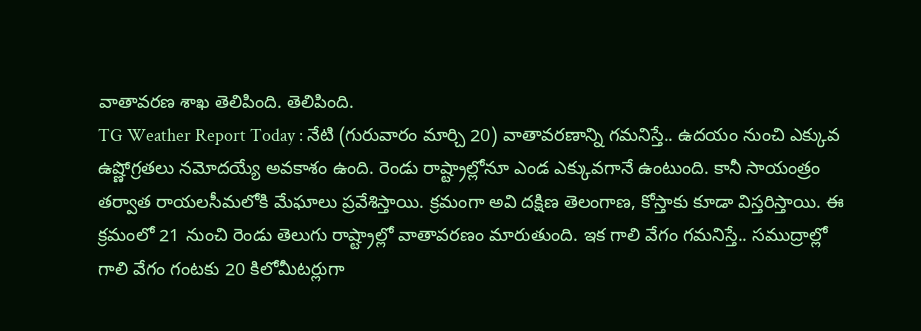వాతావరణ శాఖ తెలిపింది. తెలిపింది.
TG Weather Report Today : నేటి (గురువారం మార్చి 20) వాతావరణాన్ని గమనిస్తే.. ఉదయం నుంచి ఎక్కువ ఉష్ణోగ్రతలు నమోదయ్యే అవకాశం ఉంది. రెండు రాష్ట్రాల్లోనూ ఎండ ఎక్కువగానే ఉంటుంది. కానీ సాయంత్రం తర్వాత రాయలసీమలోకి మేఘాలు ప్రవేశిస్తాయి. క్రమంగా అవి దక్షిణ తెలంగాణ, కోస్తాకు కూడా విస్తరిస్తాయి. ఈ క్రమంలో 21 నుంచి రెండు తెలుగు రాష్ట్రాల్లో వాతావరణం మారుతుంది. ఇక గాలి వేగం గమనిస్తే.. సముద్రాల్లో గాలి వేగం గంటకు 20 కిలోమీటర్లుగా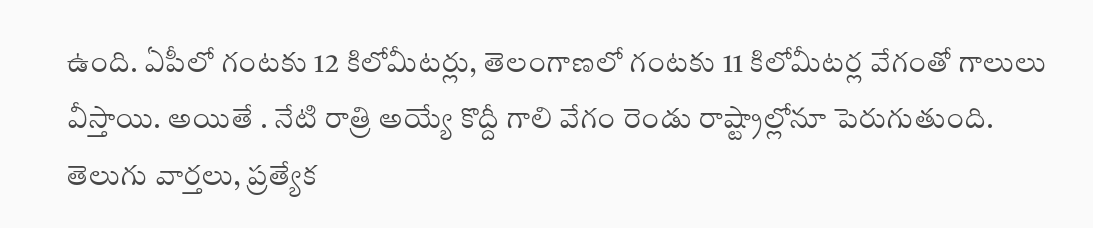ఉంది. ఏపీలో గంటకు 12 కిలోమీటర్లు, తెలంగాణలో గంటకు 11 కిలోమీటర్ల వేగంతో గాలులు వీస్తాయి. అయితే . నేటి రాత్రి అయ్యే కొద్దీ గాలి వేగం రెండు రాష్ట్రాల్లోనూ పెరుగుతుంది.
తెలుగు వార్తలు, ప్రత్యేక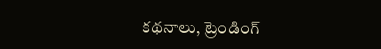కథనాలు, ట్రెండింగ్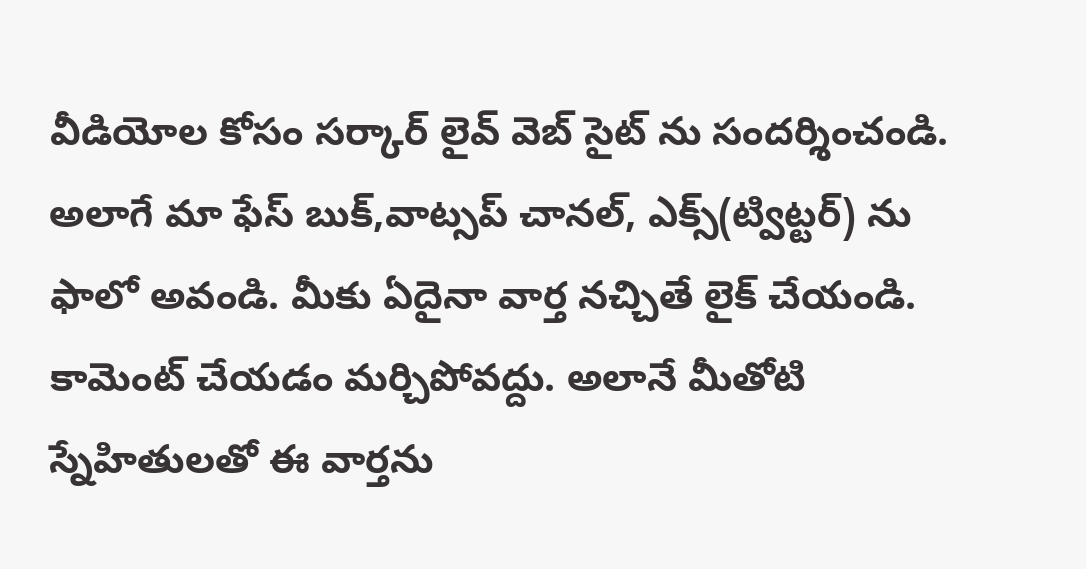వీడియోల కోసం సర్కార్ లైవ్ వెబ్ సైట్ ను సందర్శించండి. అలాగే మా ఫేస్ బుక్,వాట్సప్ చానల్, ఎక్స్(ట్విట్టర్) ను ఫాలో అవండి. మీకు ఏదైనా వార్త నచ్చితే లైక్ చేయండి. కామెంట్ చేయడం మర్చిపోవద్దు. అలానే మీతోటి స్నేహితులతో ఈ వార్తను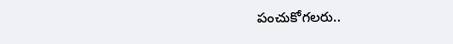పంచుకోగలరు..